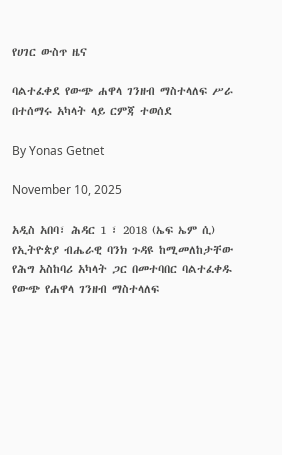የሀገር ውስጥ ዜና

ባልተፈቀደ የውጭ ሐዋላ ገንዘብ ማስተላለፍ ሥራ በተሰማሩ አካላት ላይ ርምጃ ተወሰደ

By Yonas Getnet

November 10, 2025

አዲስ አበባ፣ ሕዳር 1 ፣ 2018 (ኤፍ ኤም ሲ) የኢትዮጵያ ብሔራዊ ባንክ ጉዳዩ ከሚመለከታቸው የሕግ አስከባሪ አካላት ጋር በመተባበር ባልተፈቀዱ የውጭ የሐዋላ ገንዘብ ማስተላለፍ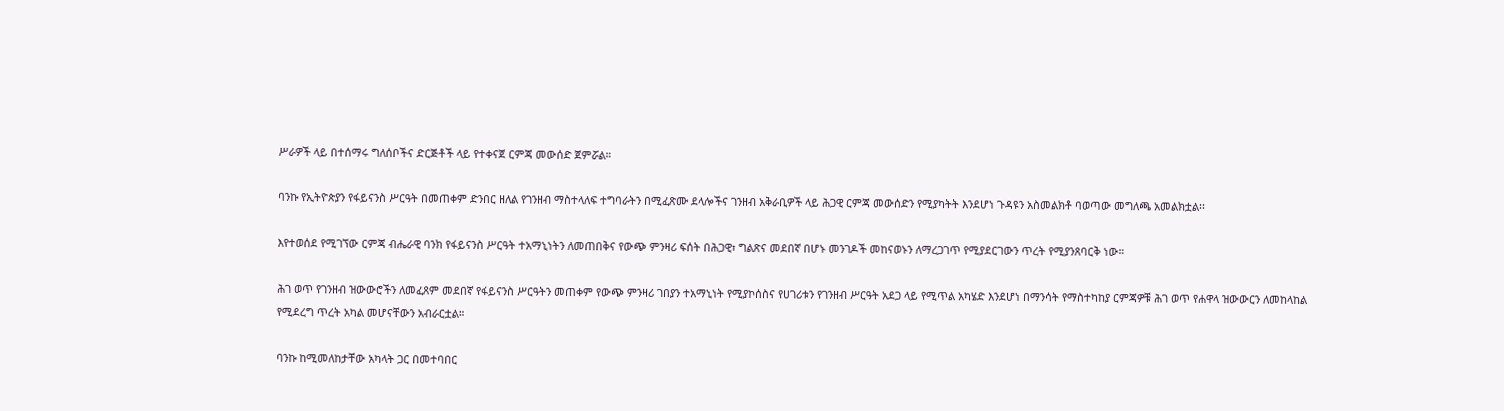ሥራዎች ላይ በተሰማሩ ግለሰቦችና ድርጅቶች ላይ የተቀናጀ ርምጃ መውሰድ ጀምሯል።

ባንኩ የኢትዮጵያን የፋይናንስ ሥርዓት በመጠቀም ድንበር ዘለል የገንዘብ ማስተላለፍ ተግባራትን በሚፈጽሙ ደላሎችና ገንዘብ አቅራቢዎች ላይ ሕጋዊ ርምጃ መውሰድን የሚያካትት እንደሆነ ጉዳዩን አስመልክቶ ባወጣው መግለጫ አመልክቷል፡፡

እየተወሰደ የሚገኘው ርምጃ ብሔራዊ ባንክ የፋይናንስ ሥርዓት ተአማኒነትን ለመጠበቅና የውጭ ምንዛሪ ፍሰት በሕጋዊ፣ ግልጽና መደበኛ በሆኑ መንገዶች መከናወኑን ለማረጋገጥ የሚያደርገውን ጥረት የሚያንጸባርቅ ነው።

ሕገ ወጥ የገንዘብ ዝውውሮችን ለመፈጸም መደበኛ የፋይናንስ ሥርዓትን መጠቀም የውጭ ምንዛሪ ገበያን ተአማኒነት የሚያኮሰስና የሀገሪቱን የገንዘብ ሥርዓት አደጋ ላይ የሚጥል አካሄድ እንደሆነ በማንሳት የማስተካከያ ርምጃዎቹ ሕገ ወጥ የሐዋላ ዝውውርን ለመከላከል የሚደረግ ጥረት አካል መሆናቸውን አብራርቷል።

ባንኩ ከሚመለከታቸው አካላት ጋር በመተባበር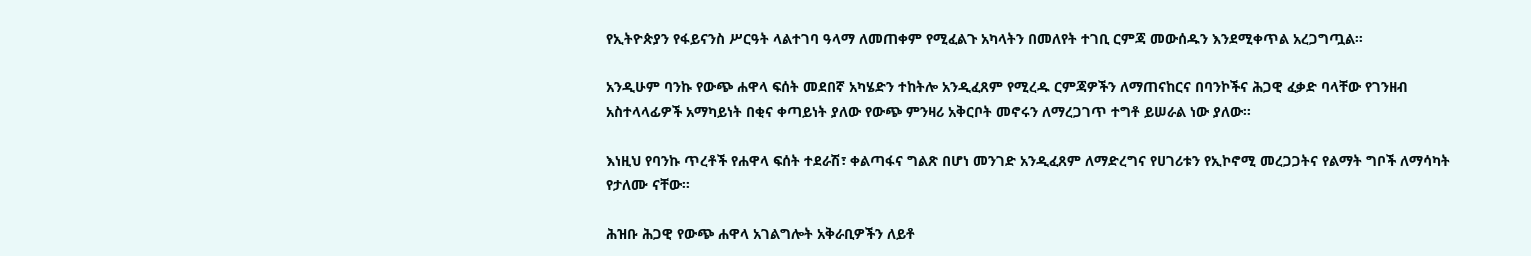የኢትዮጵያን የፋይናንስ ሥርዓት ላልተገባ ዓላማ ለመጠቀም የሚፈልጉ አካላትን በመለየት ተገቢ ርምጃ መውሰዱን እንደሚቀጥል አረጋግጧል።

አንዲሁም ባንኩ የውጭ ሐዋላ ፍሰት መደበኛ አካሄድን ተከትሎ አንዲፈጸም የሚረዱ ርምጃዎችን ለማጠናከርና በባንኮችና ሕጋዊ ፈቃድ ባላቸው የገንዘብ አስተላላፊዎች አማካይነት በቂና ቀጣይነት ያለው የውጭ ምንዛሪ አቅርቦት መኖሩን ለማረጋገጥ ተግቶ ይሠራል ነው ያለው፡፡

እነዚህ የባንኩ ጥረቶች የሐዋላ ፍሰት ተደራሽ፣ ቀልጣፋና ግልጽ በሆነ መንገድ አንዲፈጸም ለማድረግና የሀገሪቱን የኢኮኖሚ መረጋጋትና የልማት ግቦች ለማሳካት የታለሙ ናቸው፡፡

ሕዝቡ ሕጋዊ የውጭ ሐዋላ አገልግሎት አቅራቢዎችን ለይቶ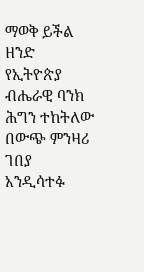ማወቅ ይችል ዘንድ የኢትዮጵያ ብሔራዊ ባንክ ሕግን ተከትለው በውጭ ምንዛሪ ገበያ አንዲሳተፉ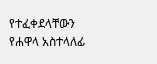የተፈቀደላቸውን የሐዋላ አስተላለፊ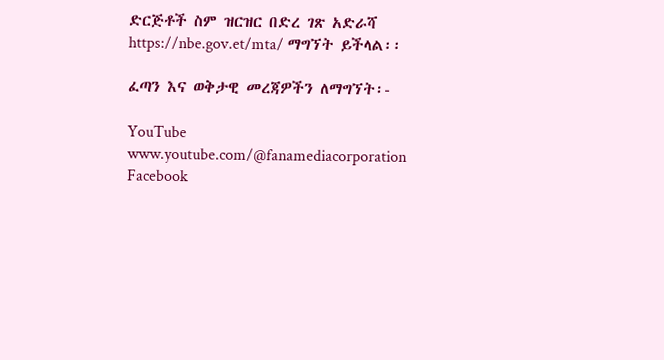ድርጅቶች ስም ዝርዝር በድረ ገጽ አድራሻ https://nbe.gov.et/mta/ ማግኘት ይችላል፡፡

ፈጣን እና ወቅታዊ መረጃዎችን ለማግኘት፡-

YouTube www.youtube.com/@fanamediacorporation Facebook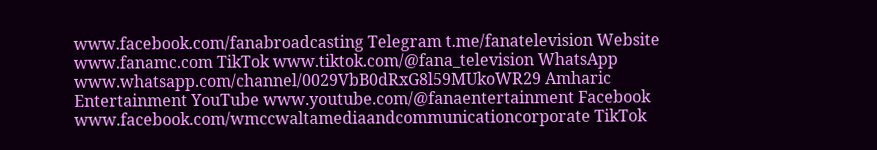www.facebook.com/fanabroadcasting Telegram t.me/fanatelevision Website www.fanamc.com TikTok www.tiktok.com/@fana_television WhatsApp www.whatsapp.com/channel/0029VbB0dRxG8l59MUkoWR29 Amharic Entertainment YouTube www.youtube.com/@fanaentertainment Facebook www.facebook.com/wmccwaltamediaandcommunicationcorporate TikTok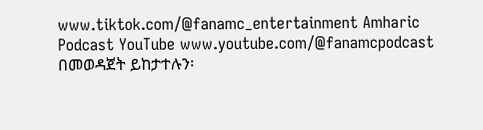www.tiktok.com/@fanamc_entertainment Amharic Podcast YouTube www.youtube.com/@fanamcpodcast በመወዳጀት ይከታተሉን፡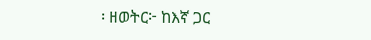፡ ዘወትር፦ ከእኛ ጋር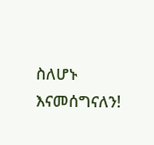ስለሆኑ እናመሰግናለን!